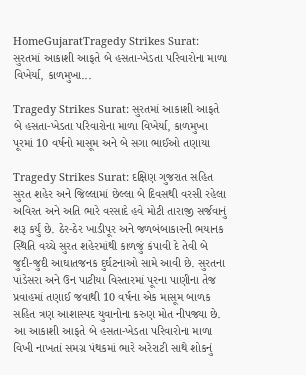HomeGujaratTragedy Strikes Surat: સુરતમાં આકાશી આફતે બે હસતા-ખેડતા પરિવારોના માળા વિખેર્યા, કાળમુખા...

Tragedy Strikes Surat: સુરતમાં આકાશી આફતે બે હસતા-ખેડતા પરિવારોના માળા વિખેર્યા, કાળમુખા પૂરમાં 10 વર્ષનો માસૂમ અને બે સગા ભાઈઓ તણાયા

Tragedy Strikes Surat: દક્ષિણ ગુજરાત સહિત સુરત શહેર અને જિલ્લામાં છેલ્લા બે દિવસથી વરસી રહેલા અવિરત અને અતિ ભારે વરસાદે હવે મોટી તારાજી સર્જવાનું શરૂ કર્યું છે. ઠેર-ઠેર ખાડીપૂર અને જળબંબાકારની ભયાનક સ્થિતિ વચ્ચે સુરત શહેરમાંથી કાળજું કંપાવી દે તેવી બે જુદી-જુદી આઘાતજનક દુર્ઘટનાઓ સામે આવી છે. સુરતના પાંડેસરા અને ઉન પાટીયા વિસ્તારમાં પૂરના પાણીના તેજ પ્રવાહમાં તણાઈ જવાથી 10 વર્ષના એક માસૂમ બાળક સહિત ત્રણ આશાસ્પદ યુવાનોના કરુણ મોત નીપજ્યા છે. આ આકાશી આફતે બે હસતા-ખેડતા પરિવારોના માળા વિખી નાખતાં સમગ્ર પંથકમાં ભારે અરેરાટી સાથે શોકનું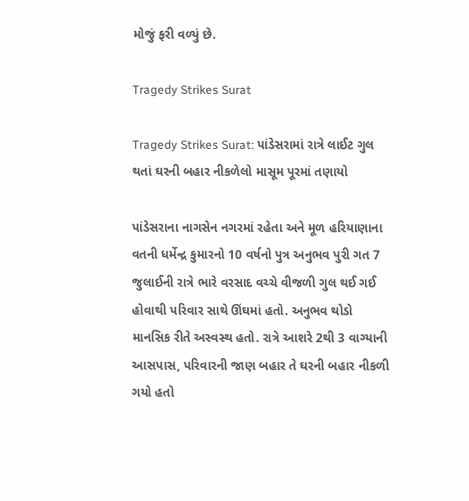મોજું ફરી વળ્યું છે.

Tragedy Strikes Surat

Tragedy Strikes Surat: પાંડેસરામાં રાત્રે લાઈટ ગુલ થતાં ઘરની બહાર નીકળેલો માસૂમ પૂરમાં તણાયો

પાંડેસરાના નાગસેન નગરમાં રહેતા અને મૂળ હરિયાણાના વતની ધર્મેન્દ્ર કુમારનો 10 વર્ષનો પુત્ર અનુભવ પુરી ગત 7 જુલાઈની રાત્રે ભારે વરસાદ વચ્ચે વીજળી ગુલ થઈ ગઈ હોવાથી પરિવાર સાથે ઊંઘમાં હતો. અનુભવ થોડો માનસિક રીતે અસ્વસ્થ હતો. રાત્રે આશરે 2થી 3 વાગ્યાની આસપાસ, પરિવારની જાણ બહાર તે ઘરની બહાર નીકળી ગયો હતો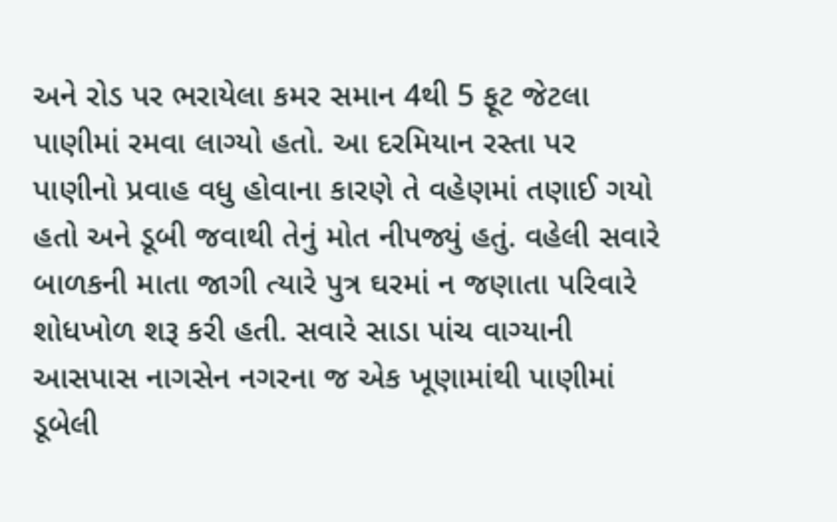અને રોડ પર ભરાયેલા કમર સમાન 4થી 5 ફૂટ જેટલા પાણીમાં રમવા લાગ્યો હતો. આ દરમિયાન રસ્તા પર પાણીનો પ્રવાહ વધુ હોવાના કારણે તે વહેણમાં તણાઈ ગયો હતો અને ડૂબી જવાથી તેનું મોત નીપજ્યું હતું. વહેલી સવારે બાળકની માતા જાગી ત્યારે પુત્ર ઘરમાં ન જણાતા પરિવારે શોધખોળ શરૂ કરી હતી. સવારે સાડા પાંચ વાગ્યાની આસપાસ નાગસેન નગરના જ એક ખૂણામાંથી પાણીમાં ડૂબેલી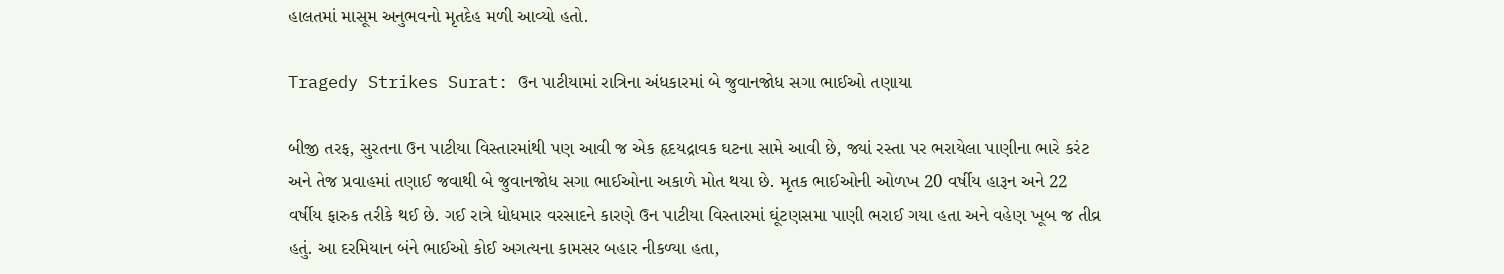હાલતમાં માસૂમ અનુભવનો મૃતદેહ મળી આવ્યો હતો.

Tragedy Strikes Surat: ઉન પાટીયામાં રાત્રિના અંધકારમાં બે જુવાનજોધ સગા ભાઈઓ તણાયા

બીજી તરફ, સુરતના ઉન પાટીયા વિસ્તારમાંથી પણ આવી જ એક હૃદયદ્રાવક ઘટના સામે આવી છે, જ્યાં રસ્તા પર ભરાયેલા પાણીના ભારે કરંટ અને તેજ પ્રવાહમાં તણાઈ જવાથી બે જુવાનજોધ સગા ભાઈઓના અકાળે મોત થયા છે. મૃતક ભાઈઓની ઓળખ 20 વર્ષીય હારૂન અને 22 વર્ષીય ફારુક તરીકે થઈ છે. ગઈ રાત્રે ધોધમાર વરસાદને કારણે ઉન પાટીયા વિસ્તારમાં ઘૂંટણસમા પાણી ભરાઈ ગયા હતા અને વહેણ ખૂબ જ તીવ્ર હતું. આ દરમિયાન બંને ભાઈઓ કોઈ અગત્યના કામસર બહાર નીકળ્યા હતા,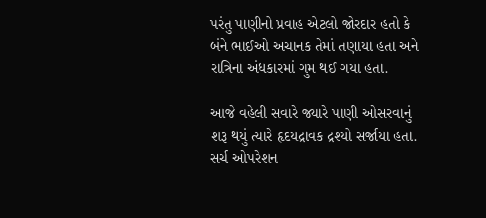પરંતુ પાણીનો પ્રવાહ એટલો જોરદાર હતો કે બંને ભાઈઓ અચાનક તેમાં તણાયા હતા અને રાત્રિના અંધકારમાં ગુમ થઈ ગયા હતા.

આજે વહેલી સવારે જ્યારે પાણી ઓસરવાનું શરૂ થયું ત્યારે હૃદયદ્રાવક દ્રશ્યો સર્જાયા હતા. સર્ચ ઓપરેશન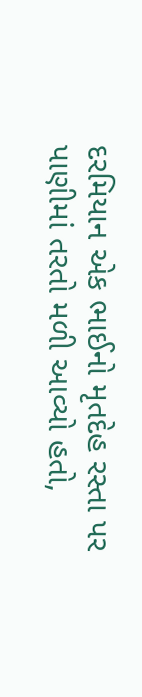દરમિયાન એક ભાઈનો મૃતદેહ રસ્તા પર પાણીમાં તરતો મળી આવ્યો હતો,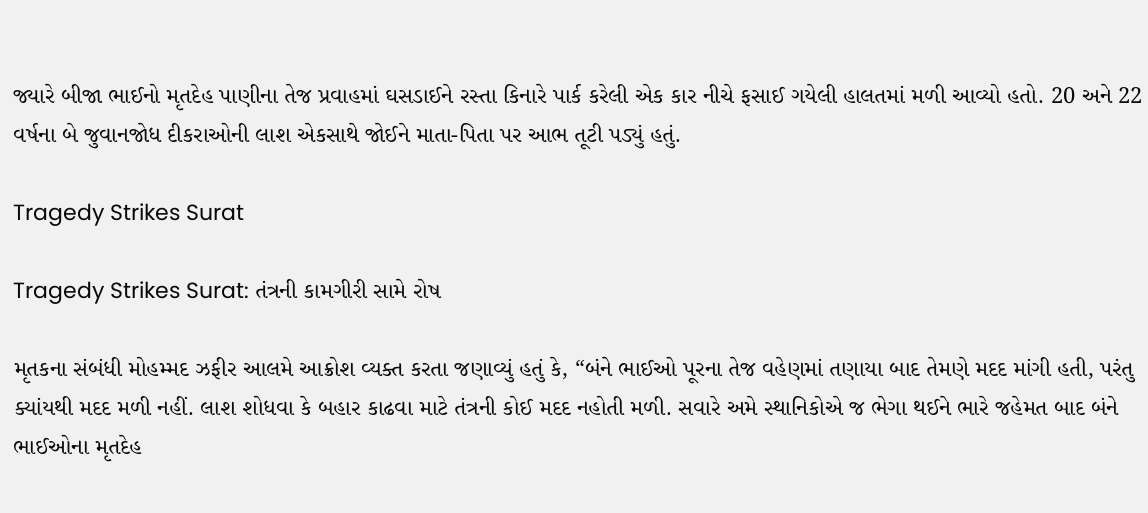જ્યારે બીજા ભાઈનો મૃતદેહ પાણીના તેજ પ્રવાહમાં ઘસડાઈને રસ્તા કિનારે પાર્ક કરેલી એક કાર નીચે ફસાઈ ગયેલી હાલતમાં મળી આવ્યો હતો. 20 અને 22 વર્ષના બે જુવાનજોધ દીકરાઓની લાશ એકસાથે જોઈને માતા-પિતા પર આભ તૂટી પડ્યું હતું.

Tragedy Strikes Surat

Tragedy Strikes Surat: તંત્રની કામગીરી સામે રોષ

મૃતકના સંબંધી મોહમ્મદ ઝફીર આલમે આક્રોશ વ્યક્ત કરતા જણાવ્યું હતું કે, “બંને ભાઈઓ પૂરના તેજ વહેણમાં તણાયા બાદ તેમણે મદદ માંગી હતી, પરંતુ ક્યાંયથી મદદ મળી નહીં. લાશ શોધવા કે બહાર કાઢવા માટે તંત્રની કોઈ મદદ નહોતી મળી. સવારે અમે સ્થાનિકોએ જ ભેગા થઈને ભારે જહેમત બાદ બંને ભાઈઓના મૃતદેહ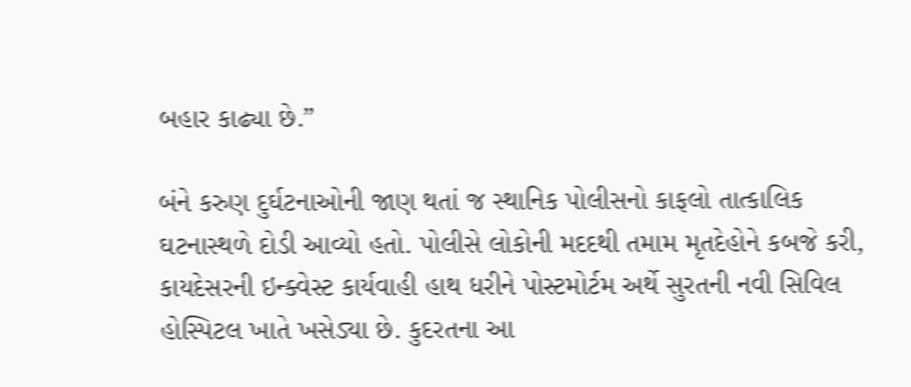બહાર કાઢ્યા છે.”

બંને કરુણ દુર્ઘટનાઓની જાણ થતાં જ સ્થાનિક પોલીસનો કાફલો તાત્કાલિક ઘટનાસ્થળે દોડી આવ્યો હતો. પોલીસે લોકોની મદદથી તમામ મૃતદેહોને કબજે કરી, કાયદેસરની ઇન્ક્વેસ્ટ કાર્યવાહી હાથ ધરીને પોસ્ટમોર્ટમ અર્થે સુરતની નવી સિવિલ હોસ્પિટલ ખાતે ખસેડ્યા છે. કુદરતના આ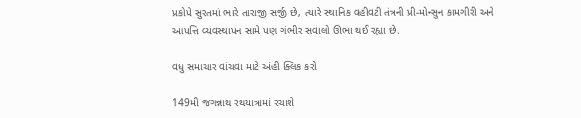પ્રકોપે સુરતમાં ભારે તારાજી સર્જી છે, ત્યારે સ્થાનિક વહીવટી તંત્રની પ્રી-મોન્સુન કામગીરી અને આપત્તિ વ્યવસ્થાપન સામે પણ ગંભીર સવાલો ઊભા થઈ રહ્યા છે.

વધુ સમાચાર વાંચવા માટે અંહી ક્લિક કરો

149મી જગન્નાથ રથયાત્રામાં રચાશે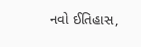નવો ઈતિહાસ,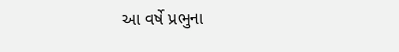આ વર્ષે પ્રભુના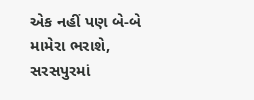એક નહીં પણ બે-બે મામેરા ભરાશે, સરસપુરમાં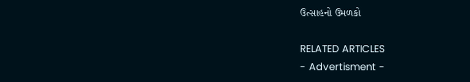ઉત્સાહનો ઉમળકો

RELATED ARTICLES
- Advertisment -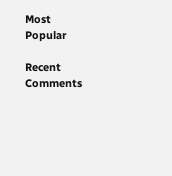Most Popular

Recent Comments